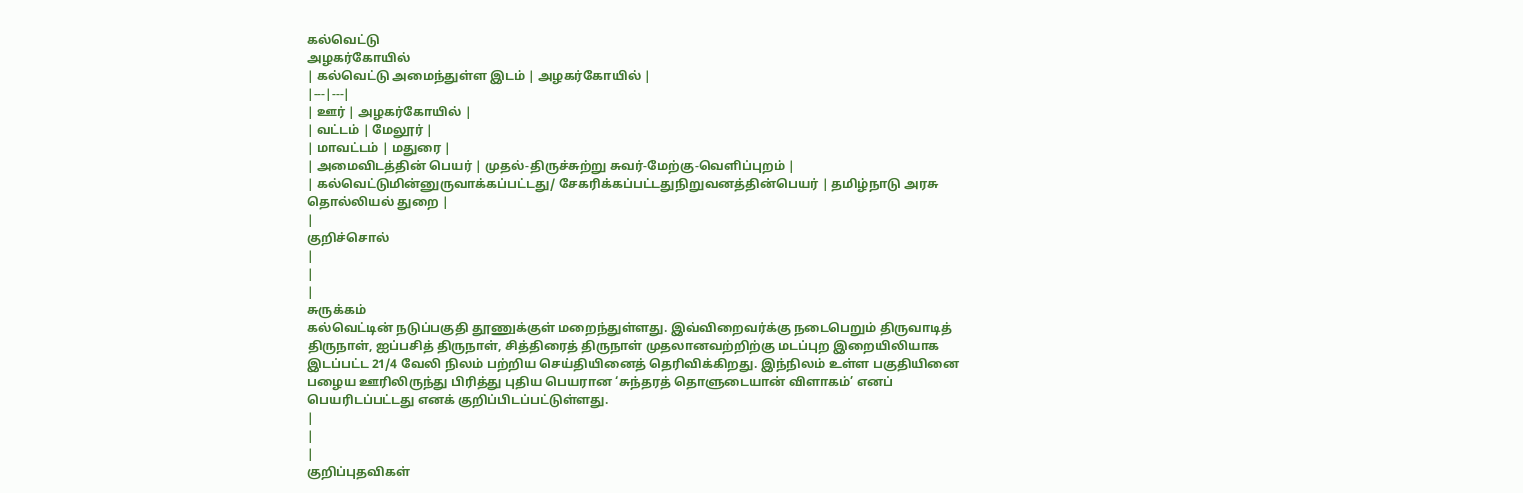கல்வெட்டு
அழகர்கோயில்
| கல்வெட்டு அமைந்துள்ள இடம் | அழகர்கோயில் |
|---|---|
| ஊர் | அழகர்கோயில் |
| வட்டம் | மேலூர் |
| மாவட்டம் | மதுரை |
| அமைவிடத்தின் பெயர் | முதல்-திருச்சுற்று சுவர்-மேற்கு-வெளிப்புறம் |
| கல்வெட்டுமின்னுருவாக்கப்பட்டது/ சேகரிக்கப்பட்டதுநிறுவனத்தின்பெயர் | தமிழ்நாடு அரசு தொல்லியல் துறை |
|
குறிச்சொல்
|
|
|
சுருக்கம்
கல்வெட்டின் நடுப்பகுதி தூணுக்குள் மறைந்துள்ளது. இவ்விறைவர்க்கு நடைபெறும் திருவாடித் திருநாள், ஐப்பசித் திருநாள், சித்திரைத் திருநாள் முதலானவற்றிற்கு மடப்புற இறையிலியாக இடப்பட்ட 21/4 வேலி நிலம் பற்றிய செய்தியினைத் தெரிவிக்கிறது. இந்நிலம் உள்ள பகுதியினை பழைய ஊரிலிருந்து பிரித்து புதிய பெயரான ‘சுந்தரத் தொளுடையான் விளாகம்’ எனப் பெயரிடப்பட்டது எனக் குறிப்பிடப்பட்டுள்ளது.
|
|
|
குறிப்புதவிகள்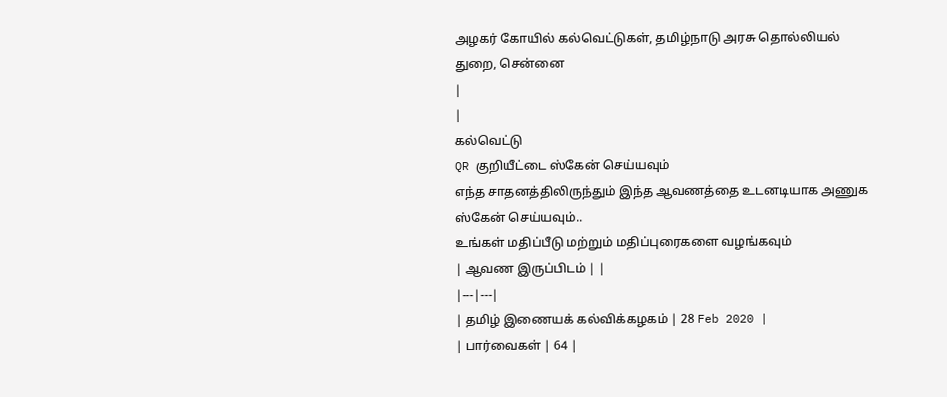அழகர் கோயில் கல்வெட்டுகள், தமிழ்நாடு அரசு தொல்லியல் துறை, சென்னை
|
|
கல்வெட்டு
QR குறியீட்டை ஸ்கேன் செய்யவும்
எந்த சாதனத்திலிருந்தும் இந்த ஆவணத்தை உடனடியாக அணுக ஸ்கேன் செய்யவும்..
உங்கள் மதிப்பீடு மற்றும் மதிப்புரைகளை வழங்கவும்
| ஆவண இருப்பிடம் | |
|---|---|
| தமிழ் இணையக் கல்விக்கழகம் | 28 Feb 2020 |
| பார்வைகள் | 64 |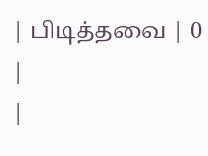| பிடித்தவை | 0 |
|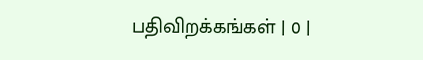பதிவிறக்கங்கள் | 0 |